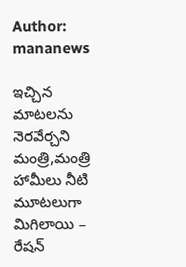Author: mananews

ఇచ్చిన మాటలను నెరవేర్చని మంత్రి,మంత్రి హామీలు నీటి మూటలుగా మిగిలాయి – రేషన్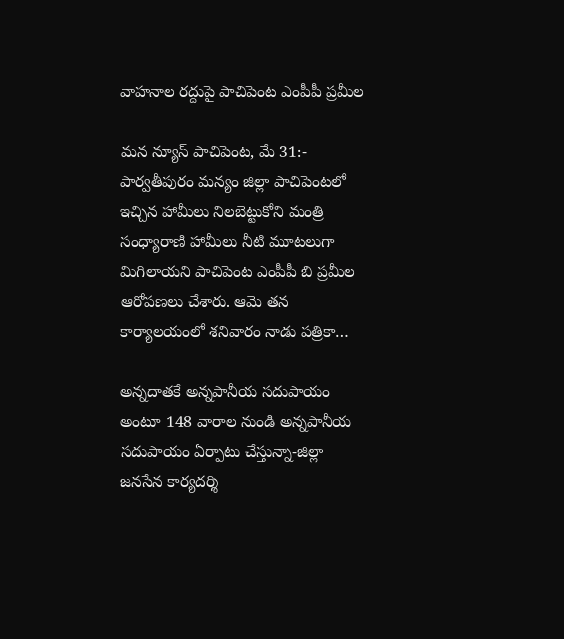వాహనాల రద్దుపై పాచిపెంట ఎంపీపీ ప్రమీల

మన న్యూస్ పాచిపెంట, మే 31:- పార్వతీపురం మన్యం జిల్లా పాచిపెంటలో ఇచ్చిన హామీలు నిలబెట్టుకోని మంత్రి సంధ్యారాణి హామీలు నీటి మూటలుగా మిగిలాయని పాచిపెంట ఎంపీపీ బి ప్రమీల ఆరోపణలు చేశారు. ఆమె తన కార్యాలయంలో శనివారం నాడు పత్రికా…

అన్నదాతకే అన్నపానీయ సదుపాయం అంటూ 148 వారాల నుండి అన్నపానీయ సదుపాయం ఏర్పాటు చేస్తున్నా-జిల్లా జనసేన కార్యదర్శి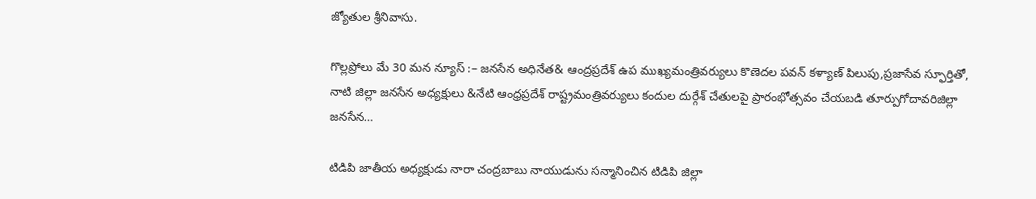జ్యోతుల శ్రీనివాసు.

గొల్లప్రోలు మే 30 మన న్యూస్ :– జనసేన అధినేత& ఆంద్రప్రదేశ్ ఉప ముఖ్యమంత్రివర్యులు కొణెదల పవన్ కళ్యాణ్ పిలుపు,ప్రజాసేవ స్ఫూర్తితో, నాటి జిల్లా జనసేన అధ్యక్షులు &నేటి ఆంధ్రప్రదేశ్ రాష్ట్రమంత్రివర్యులు కందుల దుర్గేశ్ చేతులపై ప్రారంభోత్సవం చేయబడి తూర్పుగోదావరిజిల్లా జనసేన…

టిడిపి జాతీయ అధ్యక్షుడు నారా చంద్రబాబు నాయుడును సన్మానించిన టిడిపి జిల్లా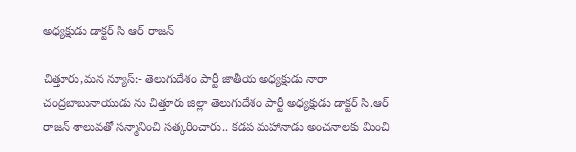అధ్యక్షుడు డాక్టర్ సి ఆర్ రాజన్

చిత్తూరు,మన న్యూస్:- తెలుగుదేశం పార్టీ జాతీయ అధ్యక్షుడు నారా చంద్రబాబునాయుడు ను చిత్తూరు జిల్లా తెలుగుదేశం పార్టీ అధ్యక్షుడు డాక్టర్ సి.ఆర్ రాజన్ శాలువతో సన్మానించి సత్కరించారు.. కడప మహానాడు అంచనాలకు మించి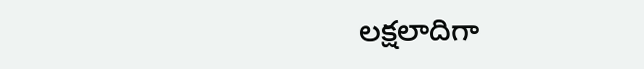లక్షలాదిగా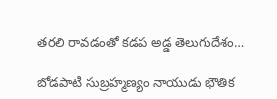తరలి రావడంతో కడప అడ్డ తెలుగుదేశం…

బోడపాటి సుబ్రహ్మణ్యం నాయుడు భౌతిక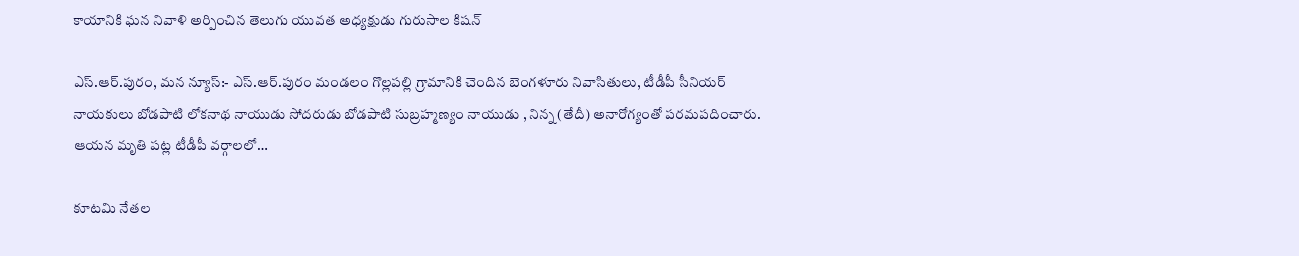కాయానికి ఘన నివాళి అర్పించిన తెలుగు యువత అధ్యక్షుడు గురుసాల కిషన్

ఎస్.ఆర్.పురం, మన న్యూస్:- ఎస్.ఆర్.పురం మండలం గొల్లపల్లి గ్రామానికి చెందిన బెంగళూరు నివాసితులు, టీడీపీ సీనియర్ నాయకులు బోడపాటి లోకనాథ నాయుడు సోదరుడు బోడపాటి సుబ్రహ్మణ్యం నాయుడు , నిన్న (తేదీ) అనారోగ్యంతో పరమపదించారు. ఆయన మృతి పట్ల టీడీపీ వర్గాలలో…

కూటమి నేతల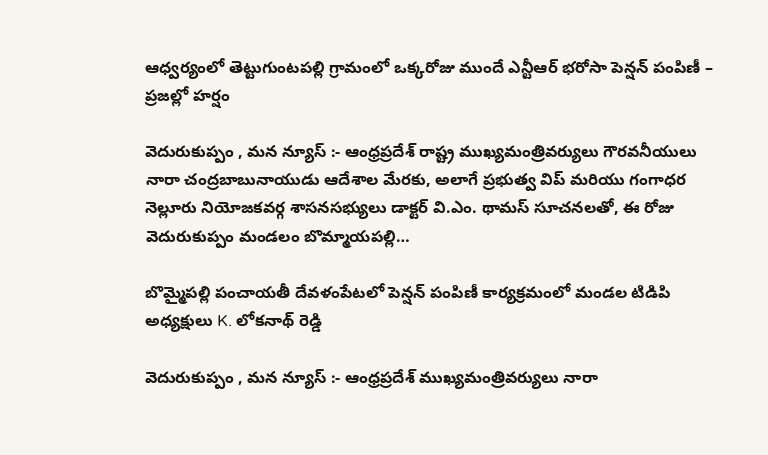ఆధ్వర్యంలో తెట్టుగుంటపల్లి గ్రామంలో ఒక్కరోజు ముందే ఎన్టీఆర్ భరోసా పెన్షన్ పంపిణీ – ప్రజల్లో హర్షం

వెదురుకుప్పం , మన న్యూస్ :- ఆంధ్రప్రదేశ్ రాష్ట్ర ముఖ్యమంత్రివర్యులు గౌరవనీయులు నారా చంద్రబాబునాయుడు ఆదేశాల మేరకు, అలాగే ప్రభుత్వ విప్ మరియు గంగాధర నెల్లూరు నియోజకవర్గ శాసనసభ్యులు డాక్టర్ వి.ఎం. థామస్ సూచనలతో, ఈ రోజు వెదురుకుప్పం మండలం బొమ్మాయపల్లి…

బొమ్మైపల్లి పంచాయతీ దేవళంపేటలో పెన్షన్ పంపిణీ కార్యక్రమంలో మండల టిడిపి అధ్యక్షులు K. లోకనాథ్ రెడ్డి

వెదురుకుప్పం , మన న్యూస్ :- ఆంధ్రప్రదేశ్ ముఖ్యమంత్రివర్యులు నారా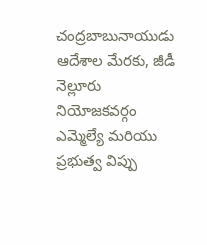చంద్రబాబునాయుడు ఆదేశాల మేరకు, జీడీ నెల్లూరు నియోజకవర్గం ఎమ్మెల్యే మరియు ప్రభుత్వ విప్పు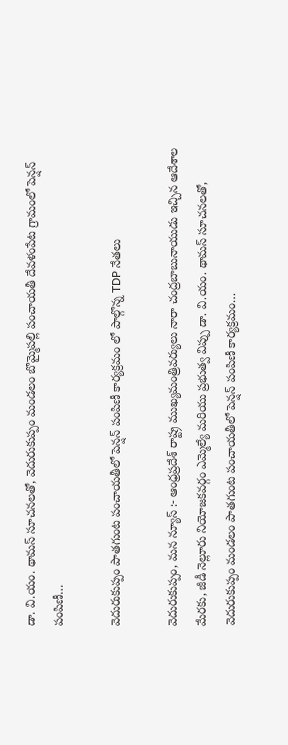డా. వి.యం. థామస్ సూచనలతో, వెదురుకుప్పం మండలం బొమ్మైపల్లి పంచాయతీ దేవళంపేట గ్రామంలో పెన్షన్ పంపిణీ…

వెదురుకుప్పం పాతగుంట పంచాయతీలో పెన్షన్ పంపిణీ కార్యక్రమం లో పాల్గొన్న TDP నేతలు

వెదురుకుప్పం, మన న్యూస్ :- ఆంధ్రప్రదేశ్ రాష్ట్ర ముఖ్యమంత్రివర్యులు నారా చంద్రబాబునాయుడు ఇచ్చిన ఆదేశాల మేరకు, జీడీ నెల్లూరు నియోజకవర్గం ఎమ్మెల్యే మరియు ప్రభుత్వ విప్పు డా. వి.యం. థామస్ సూచనలతో, వెదురుకుప్పం మండలం పాతగుంట పంచాయతీలో పెన్షన్ పంపిణీ కార్యక్రమం…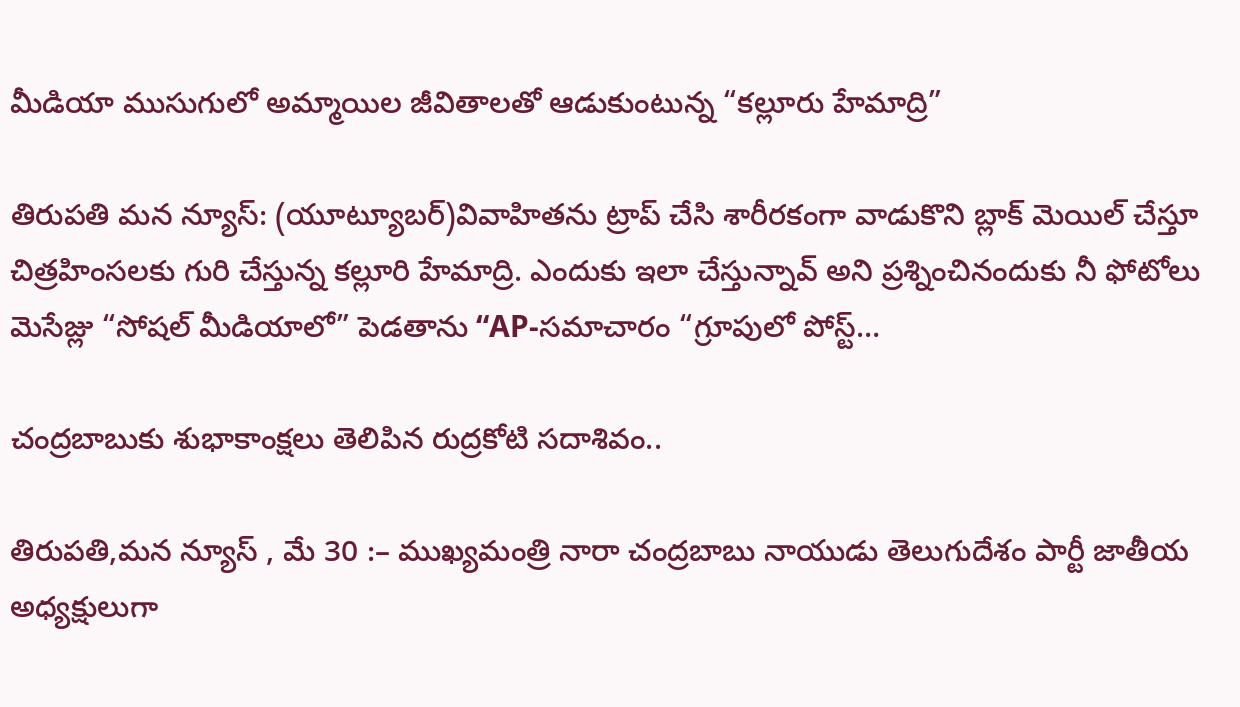మీడియా ముసుగులో అమ్మాయిల జీవితాలతో ఆడుకుంటున్న “కల్లూరు హేమాద్రి”

తిరుపతి మన న్యూస్: (యూట్యూబర్)వివాహితను ట్రాప్ చేసి శారీరకంగా వాడుకొని బ్లాక్ మెయిల్ చేస్తూ చిత్రహింసలకు గురి చేస్తున్న కల్లూరి హేమాద్రి. ఎందుకు ఇలా చేస్తున్నావ్ అని ప్రశ్నించినందుకు నీ ఫోటోలు మెసేజ్లు “సోషల్ మీడియాలో” పెడతాను “AP-సమాచారం “గ్రూపులో పోస్ట్…

చంద్రబాబుకు శుభాకాంక్షలు తెలిపిన రుద్రకోటి సదాశివం..

తిరుపతి,మన న్యూస్ , మే 30 :– ముఖ్యమంత్రి నారా చంద్రబాబు నాయుడు తెలుగుదేశం పార్టీ జాతీయ అధ్యక్షులుగా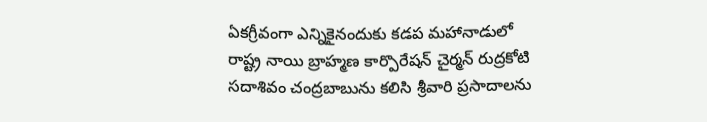ఏకగ్రీవంగా ఎన్నికైనందుకు కడప మహానాడులో రాష్ట్ర నాయి బ్రాహ్మణ కార్పొరేషన్ చైర్మన్ రుద్రకోటి సదాశివం చంద్రబాబును కలిసి శ్రీవారి ప్రసాదాలను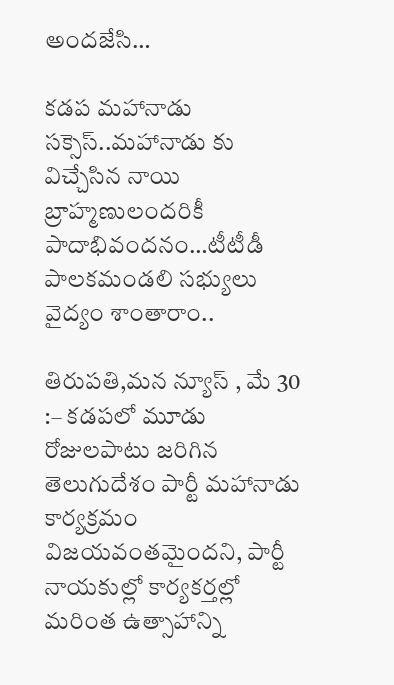అందజేసి…

కడప మహానాడు సక్సెస్..మహానాడు కు విచ్చేసిన నాయి బ్రాహ్మణులందరికీ పాదాభివందనం…టీటీడీ పాలకమండలి సభ్యులు వైద్యం శాంతారాం..

తిరుపతి,మన న్యూస్ , మే 30 :– కడపలో మూడు రోజులపాటు జరిగిన తెలుగుదేశం పార్టీ మహానాడు కార్యక్రమం విజయవంతమైందని, పార్టీ నాయకుల్లో కార్యకర్తల్లో మరింత ఉత్సాహాన్ని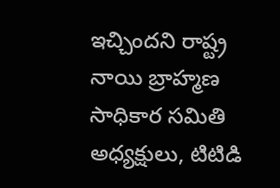ఇచ్చిందని రాష్ట్ర నాయి బ్రాహ్మణ సాధికార సమితి అధ్యక్షులు, టిటిడి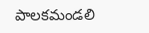పాలకమండలి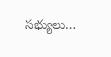సభ్యులు…